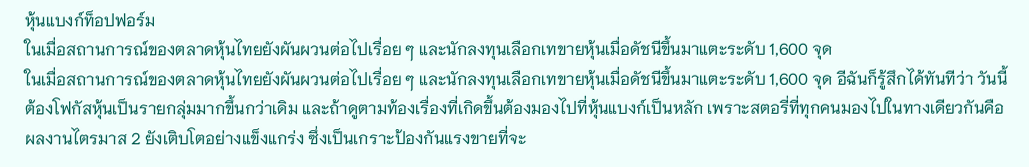หุ้นแบงก์ท็อปฟอร์ม
ในเมื่อสถานการณ์ของตลาดหุ้นไทยยังผันผวนต่อไปเรื่อย ๆ และนักลงทุนเลือกเทขายหุ้นเมื่อดัชนีขึ้นมาแตะระดับ 1,600 จุด
ในเมื่อสถานการณ์ของตลาดหุ้นไทยยังผันผวนต่อไปเรื่อย ๆ และนักลงทุนเลือกเทขายหุ้นเมื่อดัชนีขึ้นมาแตะระดับ 1,600 จุด อีฉันก็รู้สึกได้ทันทีว่า วันนี้ต้องโฟกัสหุ้นเป็นรายกลุ่มมากขึ้นกว่าเดิม และถ้าดูตามท้องเรื่องที่เกิดขึ้นต้องมองไปที่หุ้นแบงก์เป็นหลัก เพราะสตอรี่ที่ทุกคนมองไปในทางเดียวกันคือ ผลงานไตรมาส 2 ยังเติบโตอย่างแข็งแกร่ง ซึ่งเป็นเกราะป้องกันแรงขายที่จะ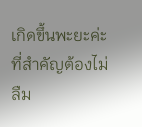เกิดขึ้นพะยะค่ะ
ที่สำคัญต้องไม่ลืม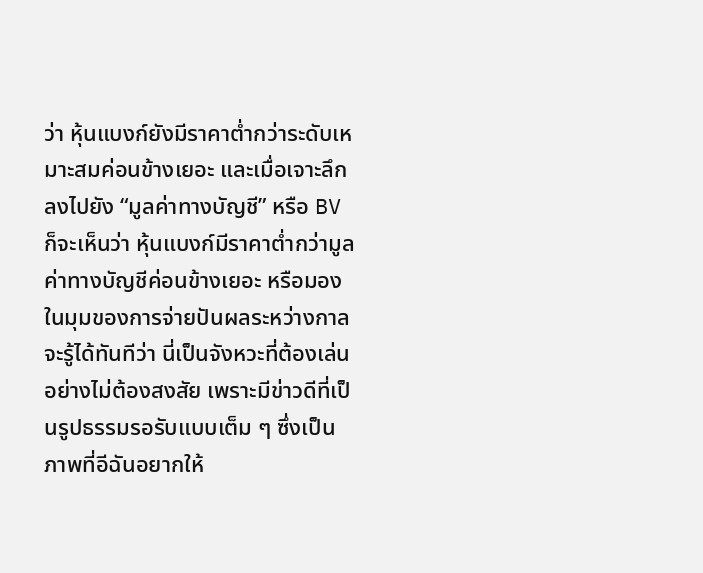ว่า หุ้นแบงก์ยังมีราคาต่ำกว่าระดับเหมาะสมค่อนข้างเยอะ และเมื่อเจาะลึกลงไปยัง “มูลค่าทางบัญชี” หรือ BV ก็จะเห็นว่า หุ้นแบงก์มีราคาต่ำกว่ามูลค่าทางบัญชีค่อนข้างเยอะ หรือมองในมุมของการจ่ายปันผลระหว่างกาลจะรู้ได้ทันทีว่า นี่เป็นจังหวะที่ต้องเล่นอย่างไม่ต้องสงสัย เพราะมีข่าวดีที่เป็นรูปธรรมรอรับแบบเต็ม ๆ ซึ่งเป็นภาพที่อีฉันอยากให้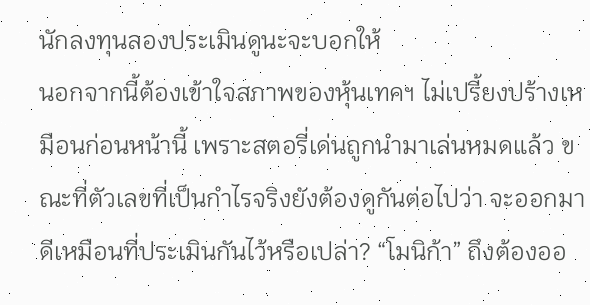นักลงทุนลองประเมินดูนะจะบอกให้
นอกจากนี้ต้องเข้าใจสภาพของหุ้นเทคฯ ไม่เปรี้ยงปร้างเหมือนก่อนหน้านี้ เพราะสตอรี่เด่นถูกนำมาเล่นหมดแล้ว ขณะที่ตัวเลขที่เป็นกำไรจริงยังต้องดูกันต่อไปว่า จะออกมาดีเหมือนที่ประเมินกันไว้หรือเปล่า? “โมนิก้า” ถึงต้องออ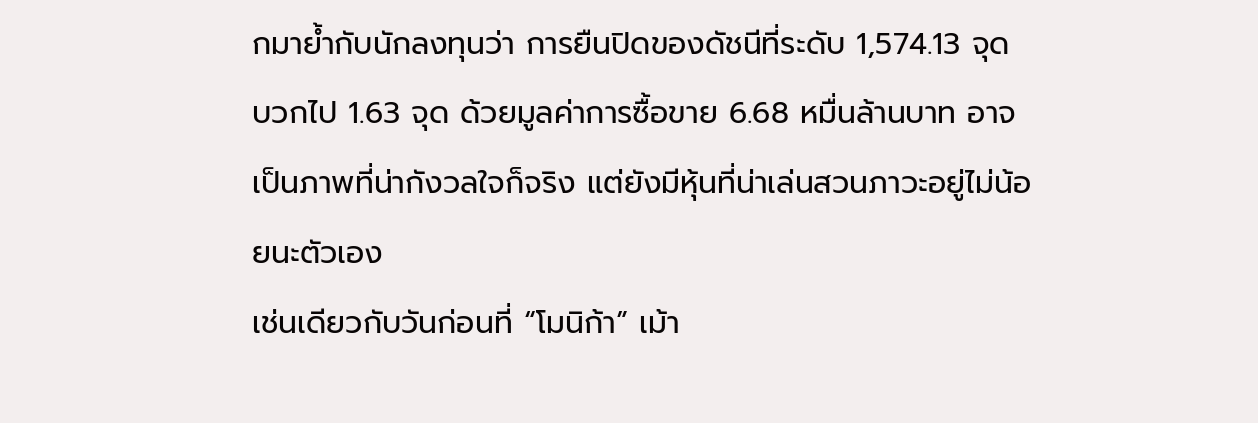กมาย้ำกับนักลงทุนว่า การยืนปิดของดัชนีที่ระดับ 1,574.13 จุด บวกไป 1.63 จุด ด้วยมูลค่าการซื้อขาย 6.68 หมื่นล้านบาท อาจเป็นภาพที่น่ากังวลใจก็จริง แต่ยังมีหุ้นที่น่าเล่นสวนภาวะอยู่ไม่น้อยนะตัวเอง
เช่นเดียวกับวันก่อนที่ “โมนิก้า” เม้า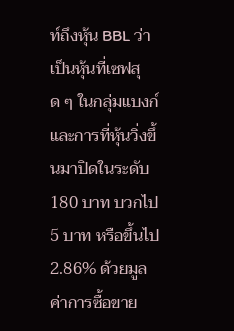ท์ถึงหุ้น BBL ว่าเป็นหุ้นที่เซฟสุด ๆ ในกลุ่มแบงก์ และการที่หุ้นวิ่งขึ้นมาปิดในระดับ 180 บาท บวกไป 5 บาท หรือขึ้นไป 2.86% ด้วยมูลค่าการซื้อขาย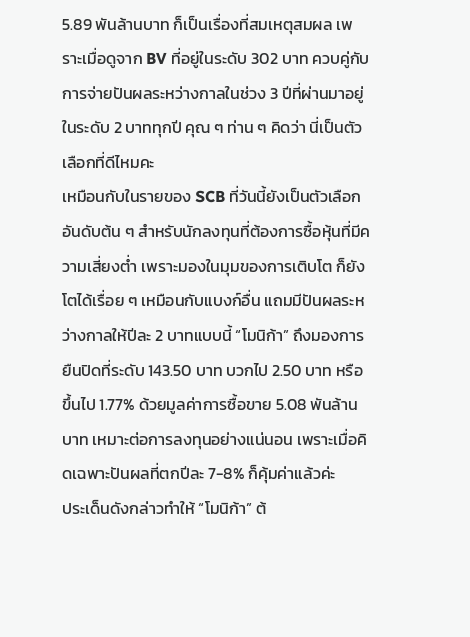5.89 พันล้านบาท ก็เป็นเรื่องที่สมเหตุสมผล เพราะเมื่อดูจาก BV ที่อยู่ในระดับ 302 บาท ควบคู่กับการจ่ายปันผลระหว่างกาลในช่วง 3 ปีที่ผ่านมาอยู่ในระดับ 2 บาททุกปี คุณ ๆ ท่าน ๆ คิดว่า นี่เป็นตัวเลือกที่ดีไหมคะ
เหมือนกับในรายของ SCB ที่วันนี้ยังเป็นตัวเลือกอันดับต้น ๆ สำหรับนักลงทุนที่ต้องการซื้อหุ้นที่มีความเสี่ยงต่ำ เพราะมองในมุมของการเติบโต ก็ยังโตได้เรื่อย ๆ เหมือนกับแบงก์อื่น แถมมีปันผลระหว่างกาลให้ปีละ 2 บาทแบบนี้ “โมนิก้า” ถึงมองการยืนปิดที่ระดับ 143.50 บาท บวกไป 2.50 บาท หรือขึ้นไป 1.77% ด้วยมูลค่าการซื้อขาย 5.08 พันล้านบาท เหมาะต่อการลงทุนอย่างแน่นอน เพราะเมื่อคิดเฉพาะปันผลที่ตกปีละ 7-8% ก็คุ้มค่าแล้วค่ะ
ประเด็นดังกล่าวทำให้ “โมนิก้า” ต้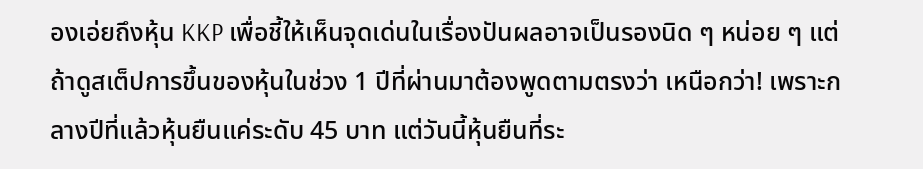องเอ่ยถึงหุ้น KKP เพื่อชี้ให้เห็นจุดเด่นในเรื่องปันผลอาจเป็นรองนิด ๆ หน่อย ๆ แต่ถ้าดูสเต็ปการขึ้นของหุ้นในช่วง 1 ปีที่ผ่านมาต้องพูดตามตรงว่า เหนือกว่า! เพราะกลางปีที่แล้วหุ้นยืนแค่ระดับ 45 บาท แต่วันนี้หุ้นยืนที่ระ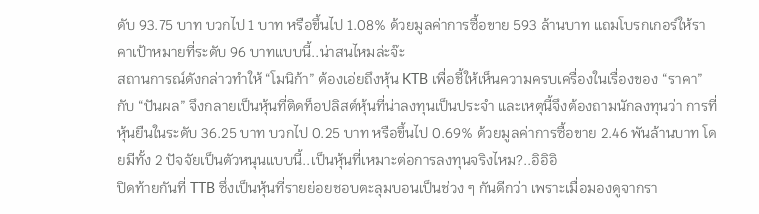ดับ 93.75 บาท บวกไป 1 บาท หรือขึ้นไป 1.08% ด้วยมูลค่าการซื้อขาย 593 ล้านบาท แถมโบรกเกอร์ให้ราคาเป้าหมายที่ระดับ 96 บาทแบบนี้..น่าสนไหมล่ะจ๊ะ
สถานการณ์ดังกล่าวทำให้ “โมนิก้า” ต้องเอ่ยถึงหุ้น KTB เพื่อชี้ให้เห็นความครบเครื่องในเรื่องของ “ราคา” กับ “ปันผล” จึงกลายเป็นหุ้นที่ติดท็อปลิสต์หุ้นที่น่าลงทุนเป็นประจำ และเหตุนี้จึงต้องถามนักลงทุนว่า การที่หุ้นยืนในระดับ 36.25 บาท บวกไป 0.25 บาท หรือขึ้นไป 0.69% ด้วยมูลค่าการซื้อขาย 2.46 พันล้านบาท โดยมีทั้ง 2 ปัจจัยเป็นตัวหนุนแบบนี้..เป็นหุ้นที่เหมาะต่อการลงทุนจริงไหม?..อิอิอิ
ปิดท้ายกันที่ TTB ซึ่งเป็นหุ้นที่รายย่อยชอบตะลุมบอนเป็นช่วง ๆ กันดีกว่า เพราะเมื่อมองดูจากรา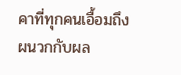คาที่ทุกคนเอื้อมถึง ผนวกกับผล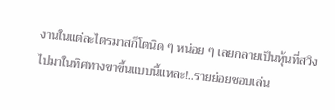งานในแต่ละไตรมาสก็โตนิด ๆ หน่อย ๆ เลยกลายเป็นหุ้นที่สวิงไปมาในทิศทางขาขึ้นแบบนี้แหละ!..รายย่อยชอบเล่น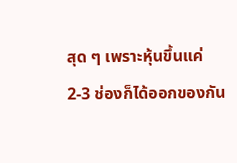สุด ๆ เพราะหุ้นขึ้นแค่ 2-3 ช่องก็ได้ออกของกัน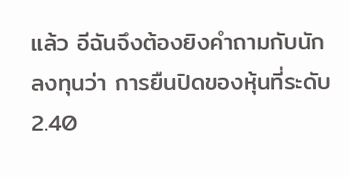แล้ว อีฉันจึงต้องยิงคำถามกับนักลงทุนว่า การยืนปิดของหุ้นที่ระดับ 2.40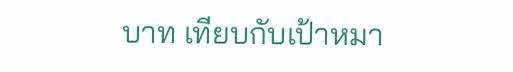บาท เทียบกับเป้าหมา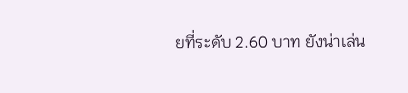ยที่ระดับ 2.60 บาท ยังน่าเล่น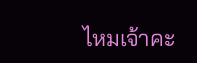ไหมเจ้าคะ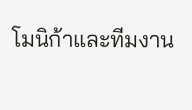โมนิก้าและทีมงาน